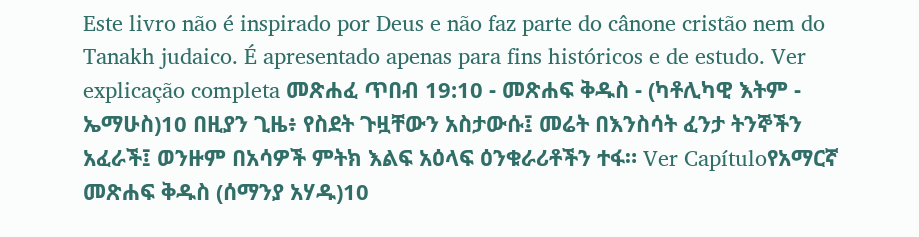Este livro não é inspirado por Deus e não faz parte do cânone cristão nem do Tanakh judaico. É apresentado apenas para fins históricos e de estudo. Ver explicação completa መጽሐፈ ጥበብ 19:10 - መጽሐፍ ቅዱስ - (ካቶሊካዊ እትም - ኤማሁስ)10 በዚያን ጊዜ፥ የስደት ጉዟቸውን አስታውሱ፤ መሬት በእንስሳት ፈንታ ትንኞችን አፈራች፤ ወንዙም በአሳዎች ምትክ እልፍ አዕላፍ ዕንቁራሪቶችን ተፋ። Ver Capítuloየአማርኛ መጽሐፍ ቅዱስ (ሰማንያ አሃዱ)10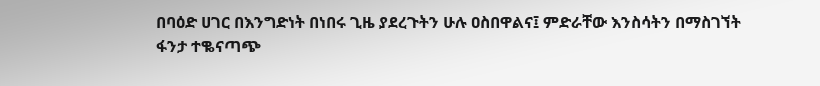በባዕድ ሀገር በእንግድነት በነበሩ ጊዜ ያደረጉትን ሁሉ ዐስበዋልና፤ ምድራቸው እንስሳትን በማስገኘት ፋንታ ተቈናጣጭ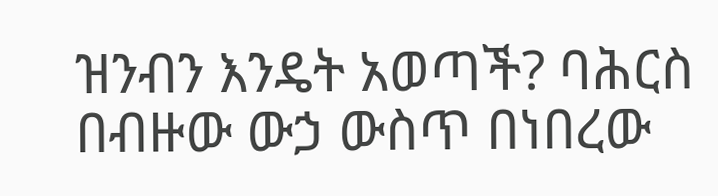ዝንብን እንዴት አወጣች? ባሕርስ በብዙው ውኃ ውስጥ በነበረው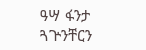ዓሣ ፋንታ ጓጕንቸርን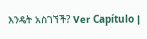እንዴት አስገኘች? Ver Capítulo |